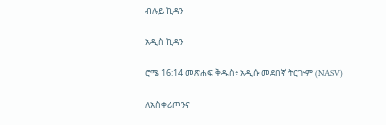ብሉይ ኪዳን

አዲስ ኪዳን

ሮሜ 16:14 መጽሐፍ ቅዱስ፥ አዲሱ መደበኛ ትርጒም (NASV)

ለአስቀሪጦንና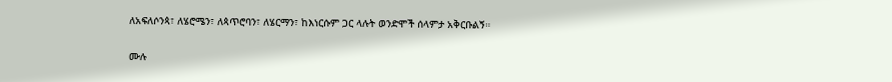ለአፍለሶንጳ፣ ለሄሮሜን፣ ለጳጥሮባን፣ ለሄርማን፣ ከእነርሱም ጋር ላሉት ወንድሞች ሰላምታ አቅርቡልኝ።

ሙሉ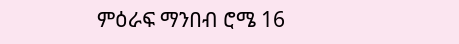ምዕራፍ ማንበብ ሮሜ 16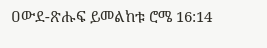ዐውደ-ጽሑፍ ይመልከቱ ሮሜ 16:14